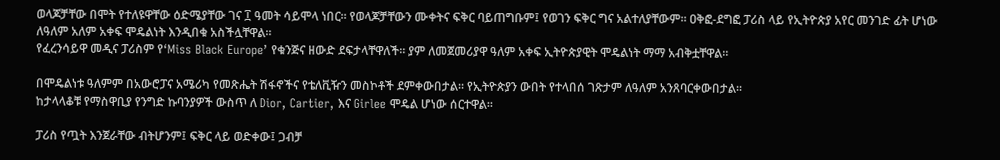ወላጆቻቸው በሞት የተለዩዋቸው ዕድሜያቸው ገና ፲ ዓመት ሳይሞላ ነበር። የወላጆቻቸውን ሙቀትና ፍቅር ባይጠግቡም፤ የወገን ፍቅር ግና አልተለያቸውም። ዐቅፎ-ደግፎ ፓሪስ ላይ የኢትዮጵያ አየር መንገድ ፊት ሆነው ለዓለም አለም አቀፍ ሞዴልነት እንዲበቁ አስችሏቸዋል።
የፈረንሳይዋ መዲና ፓሪስም የ‘Miss Black Europe’ የቁንጅና ዘውድ ደፍታላቸዋለች። ያም ለመጀመሪያዋ ዓለም አቀፍ ኢትዮጵያዊት ሞዴልነት ማማ አብቅቷቸዋል።

በሞዴልነቱ ዓለምም በአውሮፓና አሜሪካ የመጽሔት ሽፋኖችና የቴለቪዥን መስኮቶች ደምቀውበታል። የኢትዮጵያን ውበት የተላበሰ ገጽታም ለዓለም አንጸባርቀውበታል።
ከታላላቆቹ የማስዋቢያ የንግድ ኩባንያዎች ውስጥ ለ Dior, Cartier, እና Girlee ሞዴል ሆነው ሰርተዋል።

ፓሪስ የጧት እንጀራቸው ብትሆንም፤ ፍቅር ላይ ወድቀው፤ ጋብቻ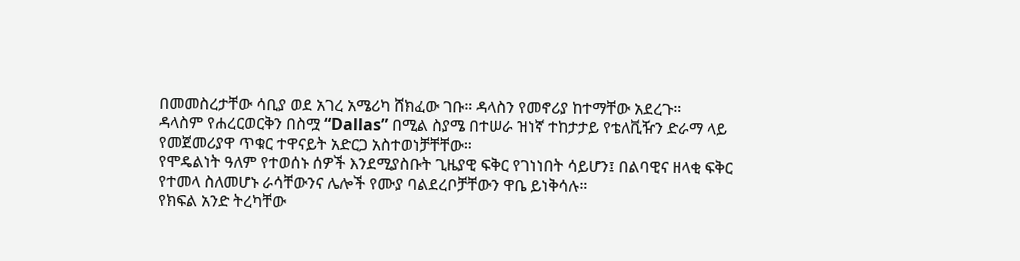በመመስረታቸው ሳቢያ ወደ አገረ አሜሪካ ሸክፈው ገቡ። ዳላስን የመኖሪያ ከተማቸው አደረጉ።
ዳላስም የሐረርወርቅን በስሟ “Dallas” በሚል ስያሜ በተሠራ ዝነኛ ተከታታይ የቴለቪዥን ድራማ ላይ የመጀመሪያዋ ጥቁር ተዋናይት አድርጋ አስተወነቻቸቸው።
የሞዴልነት ዓለም የተወሰኑ ሰዎች እንደሚያስቡት ጊዜያዊ ፍቅር የገነነበት ሳይሆን፤ በልባዊና ዘላቂ ፍቅር የተመላ ስለመሆኑ ራሳቸውንና ሌሎች የሙያ ባልደረቦቻቸውን ዋቤ ይነቅሳሉ።
የክፍል አንድ ትረካቸው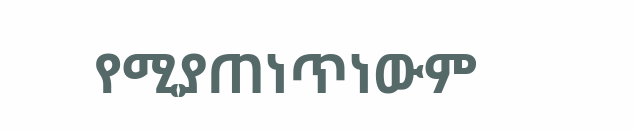የሚያጠነጥነውም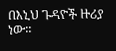በእኒህ ጉዳዮች ዙሪያ ነው።